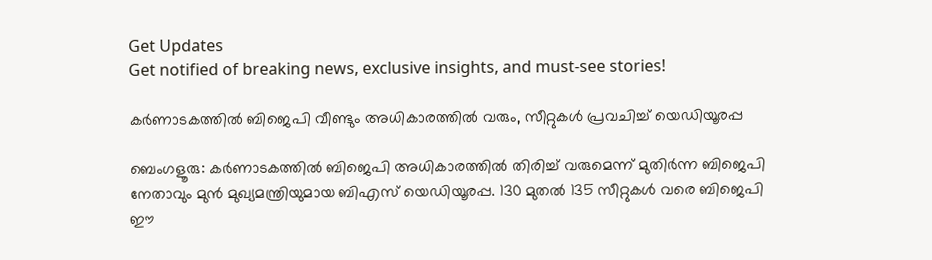Get Updates
Get notified of breaking news, exclusive insights, and must-see stories!

കർണാടകത്തിൽ ബിജെപി വീണ്ടും അധികാരത്തിൽ വരും, സീറ്റുകൾ പ്രവചിച്ച് യെഡിയൂരപ്പ

ബെംഗളൂരു: കര്‍ണാടകത്തില്‍ ബിജെപി അധികാരത്തില്‍ തിരിച്ച് വരുമെന്ന് മുതിര്‍ന്ന ബിജെപി നേതാവും മുന്‍ മുഖ്യമന്ത്രിയുമായ ബിഎസ് യെഡിയൂരപ്പ. 130 മുതല്‍ 135 സീറ്റുകള്‍ വരെ ബിജെപി ഈ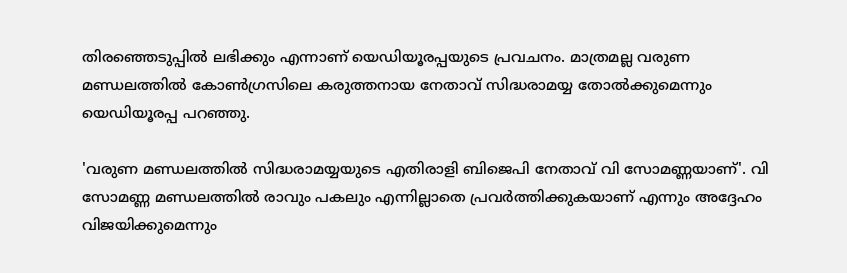തിരഞ്ഞെടുപ്പില്‍ ലഭിക്കും എന്നാണ് യെഡിയൂരപ്പയുടെ പ്രവചനം. മാത്രമല്ല വരുണ മണ്ഡലത്തില്‍ കോണ്‍ഗ്രസിലെ കരുത്തനായ നേതാവ് സിദ്ധരാമയ്യ തോല്‍ക്കുമെന്നും യെഡിയൂരപ്പ പറഞ്ഞു.

'വരുണ മണ്ഡലത്തില്‍ സിദ്ധരാമയ്യയുടെ എതിരാളി ബിജെപി നേതാവ് വി സോമണ്ണയാണ്'. വി സോമണ്ണ മണ്ഡലത്തില്‍ രാവും പകലും എന്നില്ലാതെ പ്രവര്‍ത്തിക്കുകയാണ് എന്നും അദ്ദേഹം വിജയിക്കുമെന്നും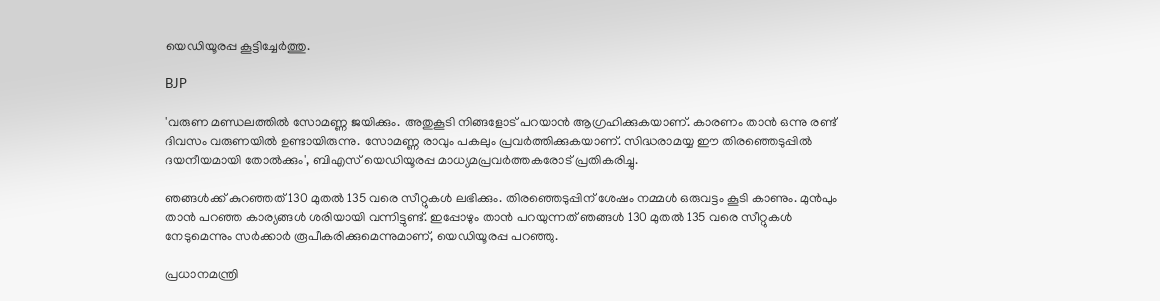യെഡിയൂരപ്പ കൂട്ടിച്ചേര്‍ത്തു.

BJP

'വരുണ മണ്ഡലത്തില്‍ സോമണ്ണ ജയിക്കും. അതുകൂടി നിങ്ങളോട് പറയാന്‍ ആഗ്രഹിക്കുകയാണ്. കാരണം താന്‍ ഒന്നു രണ്ട് ദിവസം വരുണയില്‍ ഉണ്ടായിരുന്നു. സോമണ്ണ രാവും പകലും പ്രവര്‍ത്തിക്കുകയാണ്. സിദ്ധരാമയ്യ ഈ തിരഞ്ഞെടുപ്പില്‍ ദയനീയമായി തോല്‍ക്കും', ബിഎസ് യെഡിയൂരപ്പ മാധ്യമപ്രവര്‍ത്തകരോട് പ്രതികരിച്ചു.

ഞങ്ങള്‍ക്ക് കുറഞ്ഞത് 130 മുതല്‍ 135 വരെ സീറ്റുകള്‍ ലഭിക്കും. തിരഞ്ഞെടുപ്പിന് ശേഷം നമ്മള്‍ ഒരുവട്ടം കൂടി കാണും. മുന്‍പും താന്‍ പറഞ്ഞ കാര്യങ്ങള്‍ ശരിയായി വന്നിട്ടുണ്ട്. ഇപ്പോഴും താന്‍ പറയുന്നത് ഞങ്ങള്‍ 130 മുതല്‍ 135 വരെ സീറ്റുകള്‍ നേടുമെന്നും സര്‍ക്കാര്‍ രൂപീകരിക്കുമെന്നുമാണ്, യെഡിയൂരപ്പ പറഞ്ഞു.

പ്രധാനമന്ത്രി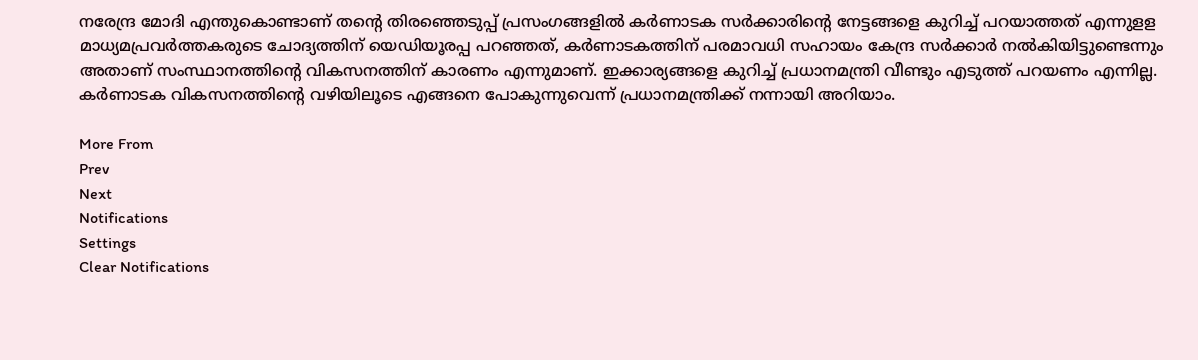നരേന്ദ്ര മോദി എന്തുകൊണ്ടാണ് തന്റെ തിരഞ്ഞെടുപ്പ് പ്രസംഗങ്ങളില്‍ കര്‍ണാടക സര്‍ക്കാരിന്റെ നേട്ടങ്ങളെ കുറിച്ച് പറയാത്തത് എന്നുളള മാധ്യമപ്രവര്‍ത്തകരുടെ ചോദ്യത്തിന് യെഡിയൂരപ്പ പറഞ്ഞത്, കര്‍ണാടകത്തിന് പരമാവധി സഹായം കേന്ദ്ര സര്‍ക്കാര്‍ നല്‍കിയിട്ടുണ്ടെന്നും അതാണ് സംസ്ഥാനത്തിന്റെ വികസനത്തിന് കാരണം എന്നുമാണ്. ഇക്കാര്യങ്ങളെ കുറിച്ച് പ്രധാനമന്ത്രി വീണ്ടും എടുത്ത് പറയണം എന്നില്ല. കര്‍ണാടക വികസനത്തിന്റെ വഴിയിലൂടെ എങ്ങനെ പോകുന്നുവെന്ന് പ്രധാനമന്ത്രിക്ക് നന്നായി അറിയാം.

More From
Prev
Next
Notifications
Settings
Clear Notifications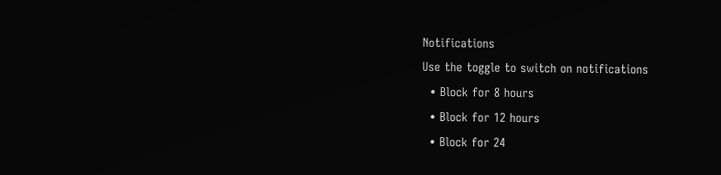Notifications
Use the toggle to switch on notifications
  • Block for 8 hours
  • Block for 12 hours
  • Block for 24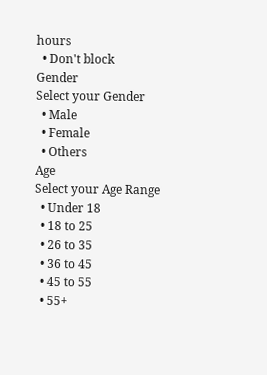hours
  • Don't block
Gender
Select your Gender
  • Male
  • Female
  • Others
Age
Select your Age Range
  • Under 18
  • 18 to 25
  • 26 to 35
  • 36 to 45
  • 45 to 55
  • 55+